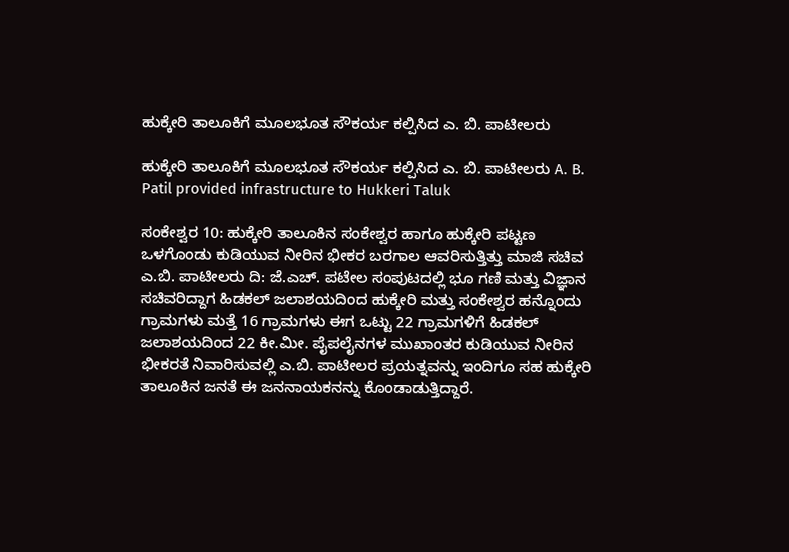ಹುಕ್ಕೇರಿ ತಾಲೂಕಿಗೆ ಮೂಲಭೂತ ಸೌಕರ್ಯ ಕಲ್ಪಿಸಿದ ಎ. ಬಿ. ಪಾಟೀಲರು

ಹುಕ್ಕೇರಿ ತಾಲೂಕಿಗೆ ಮೂಲಭೂತ ಸೌಕರ್ಯ ಕಲ್ಪಿಸಿದ ಎ. ಬಿ. ಪಾಟೀಲರು A. B. Patil provided infrastructure to Hukkeri Taluk

ಸಂಕೇಶ್ವರ 10: ಹುಕ್ಕೇರಿ ತಾಲೂಕಿನ ಸಂಕೇಶ್ವರ ಹಾಗೂ ಹುಕ್ಕೇರಿ ಪಟ್ಟಣ ಒಳಗೊಂಡು ಕುಡಿಯುವ ನೀರಿನ ಭೀಕರ ಬರಗಾಲ ಆವರಿಸುತ್ತಿತ್ತು ಮಾಜಿ ಸಚಿವ ಎ.ಬಿ. ಪಾಟೀಲರು ದಿ: ಜೆ.ಎಚ್‌. ಪಟೇಲ ಸಂಪುಟದಲ್ಲಿ ಭೂ ಗಣಿ ಮತ್ತು ವಿಜ್ಞಾನ ಸಚಿವರಿದ್ದಾಗ ಹಿಡಕಲ್ ಜಲಾಶಯದಿಂದ ಹುಕ್ಕೇರಿ ಮತ್ತು ಸಂಕೇಶ್ವರ ಹನ್ನೊಂದು ಗ್ರಾಮಗಳು ಮತ್ತೆ 16 ಗ್ರಾಮಗಳು ಈಗ ಒಟ್ಟು 22 ಗ್ರಾಮಗಳಿಗೆ ಹಿಡಕಲ್ ಜಲಾಶಯದಿಂದ 22 ಕೀ.ಮೀ. ಪೈಪಲೈನಗಳ ಮುಖಾಂತರ ಕುಡಿಯುವ ನೀರಿನ ಭೀಕರತೆ ನಿವಾರಿಸುವಲ್ಲಿ ಎ.ಬಿ. ಪಾಟೀಲರ ಪ್ರಯತ್ನವನ್ನು ಇಂದಿಗೂ ಸಹ ಹುಕ್ಕೇರಿ ತಾಲೂಕಿನ ಜನತೆ ಈ ಜನನಾಯಕನನ್ನು ಕೊಂಡಾಡುತ್ತಿದ್ದಾರೆ.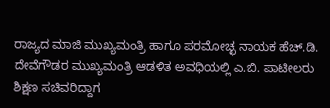ರಾಜ್ಯದ ಮಾಜಿ ಮುಖ್ಯಮಂತ್ರಿ ಹಾಗೂ ಪರಮೋಚ್ಛ ನಾಯಕ ಹೆಚ್‌.ಡಿ. ದೇವೆಗೌಡರ ಮುಖ್ಯಮಂತ್ರಿ ಆಡಳಿತ ಅವಧಿಯಲ್ಲಿ ಎ.ಬಿ. ಪಾಟೀಲರು ಶಿಕ್ಷಣ ಸಚಿವರಿದ್ದಾಗ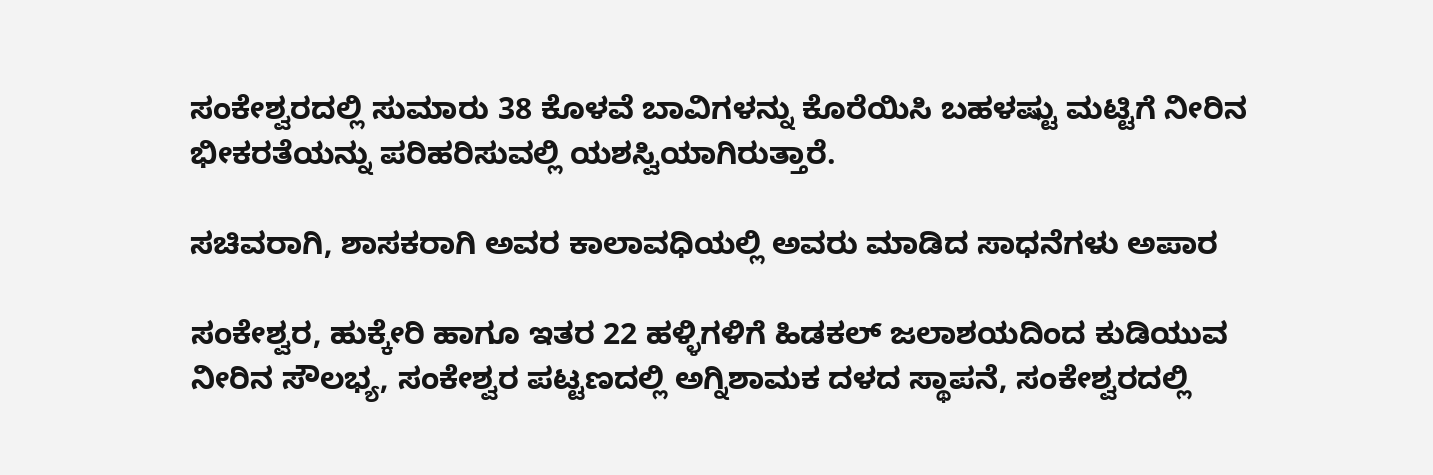ಸಂಕೇಶ್ವರದಲ್ಲಿ ಸುಮಾರು 38 ಕೊಳವೆ ಬಾವಿಗಳನ್ನು ಕೊರೆಯಿಸಿ ಬಹಳಷ್ಟು ಮಟ್ಟಿಗೆ ನೀರಿನ ಭೀಕರತೆಯನ್ನು ಪರಿಹರಿಸುವಲ್ಲಿ ಯಶಸ್ವಿಯಾಗಿರುತ್ತಾರೆ.

ಸಚಿವರಾಗಿ, ಶಾಸಕರಾಗಿ ಅವರ ಕಾಲಾವಧಿಯಲ್ಲಿ ಅವರು ಮಾಡಿದ ಸಾಧನೆಗಳು ಅಪಾರ

ಸಂಕೇಶ್ವರ, ಹುಕ್ಕೇರಿ ಹಾಗೂ ಇತರ 22 ಹಳ್ಳಿಗಳಿಗೆ ಹಿಡಕಲ್ ಜಲಾಶಯದಿಂದ ಕುಡಿಯುವ ನೀರಿನ ಸೌಲಭ್ಯ, ಸಂಕೇಶ್ವರ ಪಟ್ಟಣದಲ್ಲಿ ಅಗ್ನಿಶಾಮಕ ದಳದ ಸ್ಥಾಪನೆ, ಸಂಕೇಶ್ವರದಲ್ಲಿ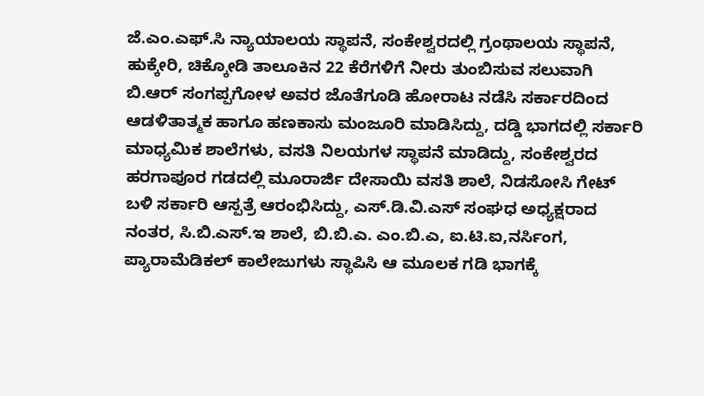ಜೆ.ಎಂ.ಎಫ್‌.ಸಿ ನ್ಯಾಯಾಲಯ ಸ್ಥಾಪನೆ, ಸಂಕೇಶ್ವರದಲ್ಲಿ ಗ್ರಂಥಾಲಯ ಸ್ಥಾಪನೆ, ಹುಕ್ಕೇರಿ, ಚಿಕ್ಕೋಡಿ ತಾಲೂಕಿನ 22 ಕೆರೆಗಳಿಗೆ ನೀರು ತುಂಬಿಸುವ ಸಲುವಾಗಿ ಬಿ.ಆರ್ ಸಂಗಪ್ಪಗೋಳ ಅವರ ಜೊತೆಗೂಡಿ ಹೋರಾಟ ನಡೆಸಿ ಸರ್ಕಾರದಿಂದ ಆಡಳಿತಾತ್ಮಕ ಹಾಗೂ ಹಣಕಾಸು ಮಂಜೂರಿ ಮಾಡಿಸಿದ್ದು, ದಡ್ಡಿ ಭಾಗದಲ್ಲಿ ಸರ್ಕಾರಿ ಮಾಧ್ಯಮಿಕ ಶಾಲೆಗಳು, ವಸತಿ ನಿಲಯಗಳ ಸ್ಥಾಪನೆ ಮಾಡಿದ್ದು, ಸಂಕೇಶ್ವರದ ಹರಗಾಪೂರ ಗಡದಲ್ಲಿ ಮೂರಾರ್ಜಿ ದೇಸಾಯಿ ವಸತಿ ಶಾಲೆ, ನಿಡಸೋಸಿ ಗೇಟ್ ಬಳಿ ಸರ್ಕಾರಿ ಆಸ್ಪತ್ರೆ ಆರಂಭಿಸಿದ್ದು, ಎಸ್‌.ಡಿ.ವಿ.ಎಸ್ ಸಂಘಧ ಅಧ್ಯಕ್ಷರಾದ ನಂತರ, ಸಿ.ಬಿ.ಎಸ್‌.ಇ ಶಾಲೆ, ಬಿ.ಬಿ.ಎ. ಎಂ.ಬಿ.ಎ, ಐ.ಟಿ.ಐ,ನರ್ಸಿಂಗ, ಪ್ಯಾರಾಮೆಡಿಕಲ್ ಕಾಲೇಜುಗಳು ಸ್ಥಾಪಿಸಿ ಆ ಮೂಲಕ ಗಡಿ ಭಾಗಕ್ಕೆ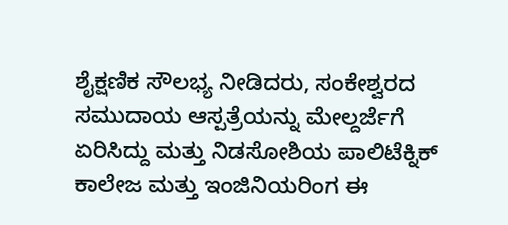ಶೈಕ್ಷಣಿಕ ಸೌಲಭ್ಯ ನೀಡಿದರು, ಸಂಕೇಶ್ವರದ ಸಮುದಾಯ ಆಸ್ಪತ್ರೆಯನ್ನು ಮೇಲ್ದರ್ಜೆಗೆ ಏರಿಸಿದ್ದು ಮತ್ತು ನಿಡಸೋಶಿಯ ಪಾಲಿಟೆಕ್ನಿಕ್ ಕಾಲೇಜ ಮತ್ತು ಇಂಜಿನಿಯರಿಂಗ ಈ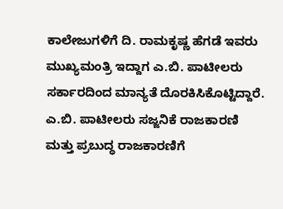ಕಾಲೇಜುಗಳಿಗೆ ದಿ. ರಾಮಕೃಷ್ಣ ಹೆಗಡೆ ಇವರು ಮುಖ್ಯಮಂತ್ರಿ ಇದ್ದಾಗ ಎ.ಬಿ. ಪಾಟೀಲರು ಸರ್ಕಾರದಿಂದ ಮಾನ್ಯತೆ ದೊರಕಿಸಿಕೊಟ್ಟಿದ್ದಾರೆ. ಎ.ಬಿ. ಪಾಟೀಲರು ಸಜ್ಜನಿಕೆ ರಾಜಕಾರಣಿ ಮತ್ತು ಪ್ರಬುದ್ಧ ರಾಜಕಾರಣಿಗೆ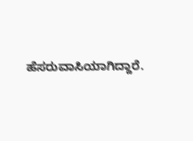ಹೆಸರುವಾಸಿಯಾಗಿದ್ದಾರೆ.